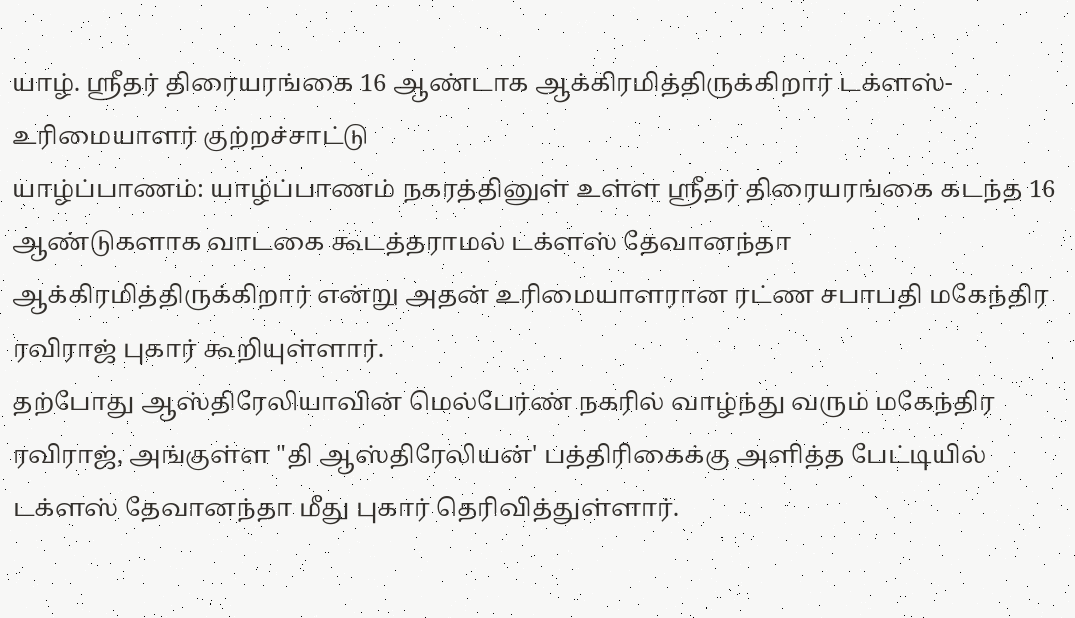யாழ். ஸ்ரீதர் திரையரங்கை 16 ஆண்டாக ஆக்கிரமித்திருக்கிறார் டக்ளஸ்- உரிமையாளர் குற்றச்சாட்டு
யாழ்ப்பாணம்: யாழ்ப்பாணம் நகரத்தினுள் உள்ள ஸ்ரீதர் திரையரங்கை கடந்த 16 ஆண்டுகளாக வாடகை கூடத்தராமல் டக்ளஸ் தேவானந்தா ஆக்கிரமித்திருக்கிறார் என்று அதன் உரிமையாளரான ரட்ண சபாபதி மகேந்திர ரவிராஜ் புகார் கூறியுள்ளார்.
தற்போது ஆஸ்திரேலியாவின் மெல்பேர்ண் நகரில் வாழ்ந்து வரும் மகேந்திர ரவிராஜ், அங்குள்ள "தி ஆஸ்திரேலியன்' பத்திரிகைக்கு அளித்த பேட்டியில் டக்ளஸ் தேவானந்தா மீது புகார் தெரிவித்துள்ளார்.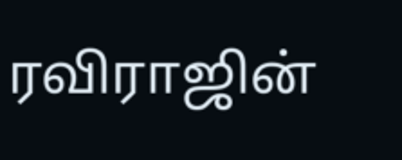ரவிராஜின்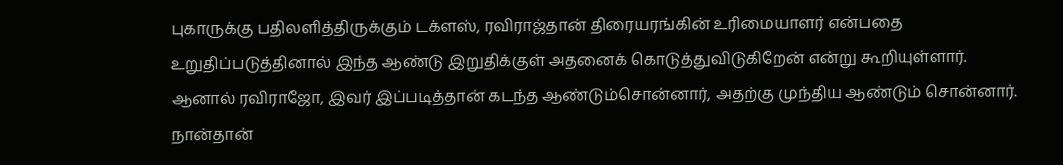புகாருக்கு பதிலளித்திருக்கும் டக்ளஸ், ரவிராஜ்தான் திரையரங்கின் உரிமையாளர் என்பதை உறுதிப்படுத்தினால் இந்த ஆண்டு இறுதிக்குள் அதனைக் கொடுத்துவிடுகிறேன் என்று கூறியுள்ளார்.
ஆனால் ரவிராஜோ, இவர் இப்படித்தான் கடந்த ஆண்டும்சொன்னார், அதற்கு முந்திய ஆண்டும் சொன்னார். நான்தான்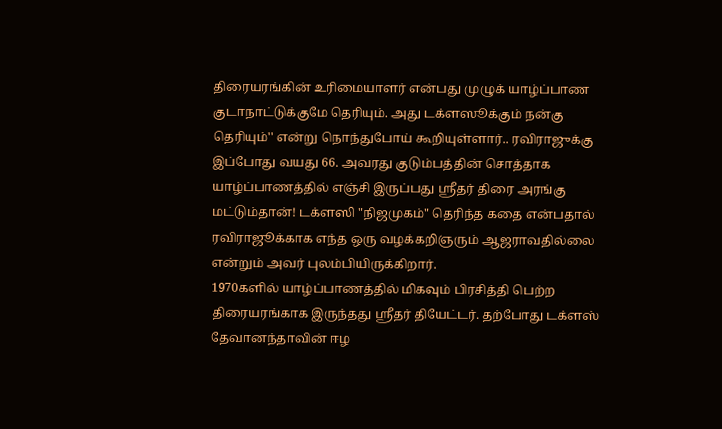திரையரங்கின் உரிமையாளர் என்பது முழுக் யாழ்ப்பாண குடாநாட்டுக்குமே தெரியும். அது டக்ளஸூக்கும் நன்கு தெரியும்'' என்று நொந்துபோய் கூறியுள்ளார்.. ரவிராஜுக்கு இப்போது வயது 66. அவரது குடும்பத்தின் சொத்தாக யாழ்ப்பாணத்தில் எஞ்சி இருப்பது ஸ்ரீதர் திரை அரங்கு மட்டும்தான்! டக்ளஸி "நிஜமுகம்" தெரிந்த கதை என்பதால் ரவிராஜூக்காக எந்த ஒரு வழக்கறிஞரும் ஆஜராவதில்லை என்றும் அவர் புலம்பியிருக்கிறார்.
1970களில் யாழ்ப்பாணத்தில் மிகவும் பிரசித்தி பெற்ற திரையரங்காக இருந்தது ஸ்ரீதர் தியேட்டர். தற்போது டக்ளஸ் தேவானந்தாவின் ஈழ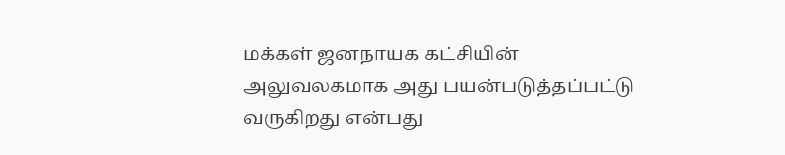மக்கள் ஜனநாயக கட்சியின் அலுவலகமாக அது பயன்படுத்தப்பட்டு வருகிறது என்பது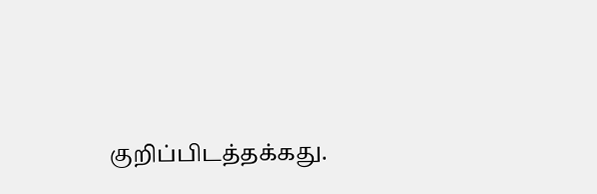குறிப்பிடத்தக்கது.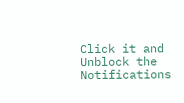Click it and Unblock the Notifications